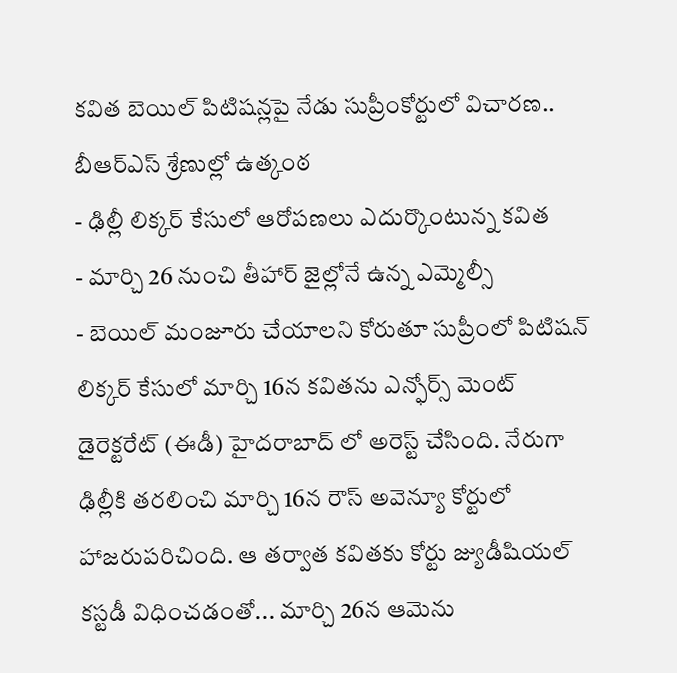కవిత బెయిల్ పిటిషన్లపై నేడు సుప్రీంకోర్టులో విచారణ.. బీఆర్ఎస్ శ్రేణుల్లో ఉత్కంఠ
- ఢిల్లీ లిక్కర్ కేసులో ఆరోపణలు ఎదుర్కొంటున్న కవిత
- మార్చి 26 నుంచి తీహార్ జైల్లోనే ఉన్న ఎమ్మెల్సీ
- బెయిల్ మంజూరు చేయాలని కోరుతూ సుప్రీంలో పిటిషన్
లిక్కర్ కేసులో మార్చి 16న కవితను ఎన్ఫోర్స్ మెంట్ డైరెక్టరేట్ (ఈడీ) హైదరాబాద్ లో అరెస్ట్ చేసింది. నేరుగా ఢిల్లీకి తరలించి మార్చి 16న రౌస్ అవెన్యూ కోర్టులో హాజరుపరిచింది. ఆ తర్వాత కవితకు కోర్టు జ్యుడీషియల్ కస్టడీ విధించడంతో... మార్చి 26న ఆమెను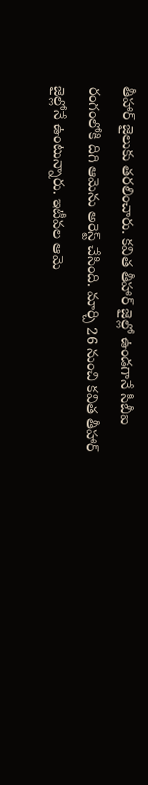తీహార్ జైలుకు తరలించారు. కవిత తీహార్ జైల్లో ఉండగానే సీబీఐ రంగంలోకి దిగి ఆమెను అరెస్ట్ చేసింది. మార్చి 26 నుంచి కవిత తీహార్ జైల్లోనే ఉంటున్నారు. ఇటీవల ఆమె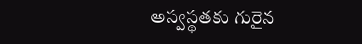అస్వస్థతకు గురైన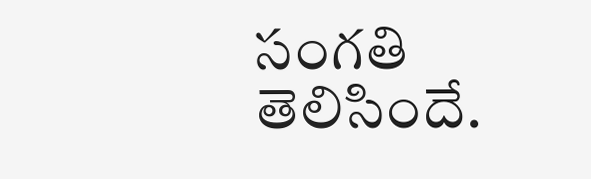సంగతి తెలిసిందే.